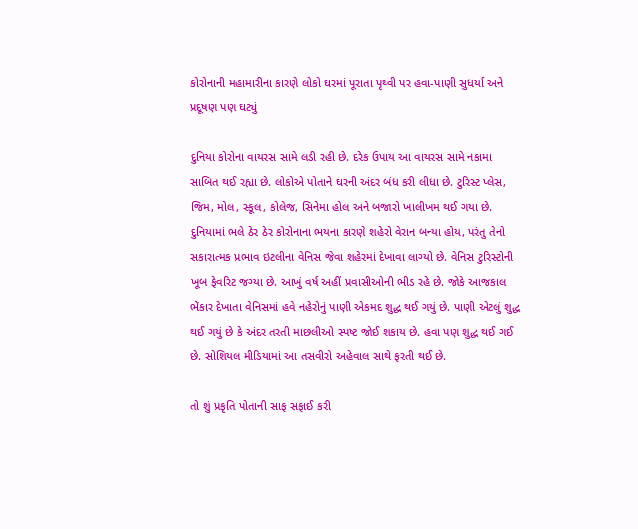કોરોનાની મહામારીના કારણે લોકો ઘરમાં પૂરાતા પૃથ્વી પર હવા-પાણી સુધર્યા અને પ્રદૂષણ પણ ઘટ્યું

દુનિયા કોરોના વાયરસ સામે લડી રહી છે. દરેક ઉપાય આ વાયરસ સામે નકામા સાબિત થઈ રહ્યા છે. લોકોએ પોતાને ઘરની અંદર બંધ કરી લીધા છે. ટુરિસ્ટ પ્લેસ, જિમ, મોલ, સ્કૂલ, કોલેજ, સિનેમા હોલ અને બજારો ખાલીખમ થઈ ગયા છે. દુનિયામાં ભલે ઠેર ઠેર કોરોનાના ભયના કારણે શહેરો વેરાન બન્યા હોય, પરંતુ તેનો સકારાત્મક પ્રભાવ ઇટલીના વેનિસ જેવા શહેરમાં દેખાવા લાગ્યો છે. વેનિસ ટુરિસ્ટોની ખૂબ ફેવરિટ જગ્યા છે. આખું વર્ષ અહીં પ્રવાસીઓની ભીડ રહે છે. જોકે આજકાલ ભેંકાર દેખાતા વેનિસમાં હવે નહેરોનું પાણી એકમદ શુદ્ધ થઈ ગયું છે. પાણી એટલું શુદ્ધ થઈ ગયું છે કે અંદર તરતી માછલીઓ સ્પષ્ટ જોઈ શકાય છે. હવા પણ શુદ્ધ થઈ ગઈ છે. સોશિયલ મીડિયામાં આ તસવીરો અહેવાલ સાથે ફરતી થઈ છે.

તો શું પ્રકૃતિ પોતાની સાફ સફાઈ કરી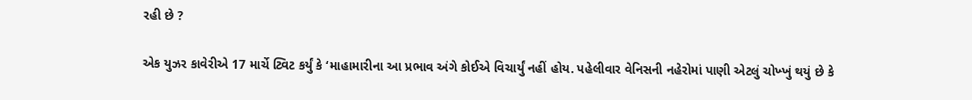રહી છે ?

એક યુઝર કાવેરીએ 17 માર્ચે ટ્વિટ કર્યું કે ‘માહામારીના આ પ્રભાવ અંગે કોઈએ વિચાર્યું નહીં હોય. પહેલીવાર વેનિસની નહેરોમાં પાણી એટલું ચોખ્ખું થયું છે કે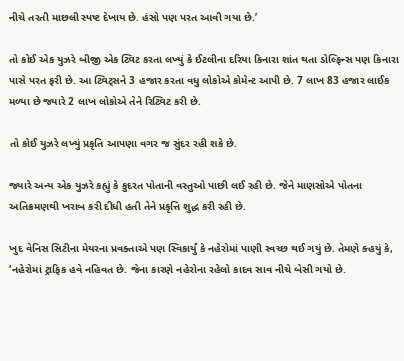નીચે તરતી માછલી સ્પષ્ટ દેખાય છે. હંસો પણ પરત આવી ગયા છે.’

તો કોઈ એક યુઝરે બીજી એક ટ્વિટ કરતા લખ્યું કે ઈટલીના દરિયા કિનારા શાંત થતા ડોલ્ફિન્સ પણ કિનારા પાસે પરત ફરી છે. આ ટ્વિટ્સને 3 હજાર કરતા વધુ લોકોએ કોમેન્ટ આપી છે. 7 લાખ 83 હજાર લાઈક મળ્યા છે જ્યારે 2 લાખ લોકોએ તેને રિટ્વિટ કરી છે.

તો કોઈ યુઝરે લખ્યું પ્રકૃતિ આપણા વગર જ સુંદર રહી શકે છે.

જ્યારે અન્ય એક યુઝરે કહ્યું કે કુદરત પોતાની વસ્તુઓ પાછી લઈ રહી છે. જેને માણસોએ પોતના અતિક્રમણથી ખરાબ કરી દીધી હતી તેને પ્રકૃત્તિ શુદ્ધ કરી રહી છે.

ખુદ વેનિસ સિટીના મેયરના પ્રવક્તાએ પણ સ્વિકાર્યું કે નહેરોમાં પાણી સ્વચ્છ થઈ ગયું છે. તેમણે ક્હયું કે, ‘નહેરોમાં ટ્રાફિક હવે નહિવત છે. જેના કારણે નહેરોના રહેલો કાદવ સાવ નીચે બેસી ગયો છે.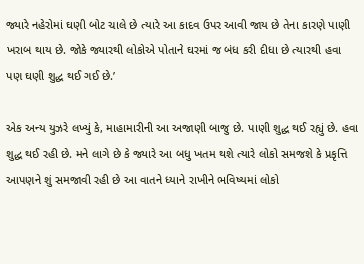જ્યારે નહેરોમાં ઘણી બોટ ચાલે છે ત્યારે આ કાદવ ઉપર આવી જાય છે તેના કારણે પાણી ખરાબ થાય છે. જોકે જ્યારથી લોકોએ પોતાને ઘરમાં જ બંધ કરી દીધા છે ત્યારથી હવા પણ ઘણી શુદ્ધ થઈ ગઈ છે.’

એક અન્ય યુઝરે લખ્યું કે, માહામારીની આ અજાણી બાજુ છે. પાણી શુદ્ધ થઈ રહ્યું છે. હવા શુદ્ધ થઈ રહી છે. મને લાગે છે કે જ્યારે આ બધુ ખતમ થશે ત્યારે લોકો સમજશે કે પ્રકૃત્તિ આપણને શું સમજાવી રહી છે આ વાતને ધ્યાને રાખીને ભવિષ્યમાં લોકો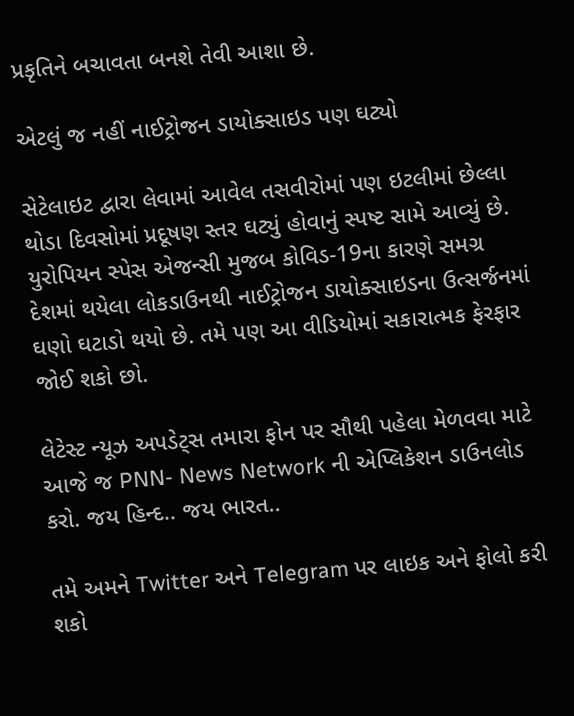પ્રકૃતિને બચાવતા બનશે તેવી આશા છે.

એટલું જ નહીં નાઈટ્રોજન ડાયોક્સાઇડ પણ ઘટ્યો

સેટેલાઇટ દ્વારા લેવામાં આવેલ તસવીરોમાં પણ ઇટલીમાં છેલ્લા થોડા દિવસોમાં પ્રદૂષણ સ્તર ઘટ્યું હોવાનું સ્પષ્ટ સામે આવ્યું છે. યુરોપિયન સ્પેસ એજન્સી મુજબ કોવિડ-19ના કારણે સમગ્ર દેશમાં થયેલા લોકડાઉનથી નાઈટ્રોજન ડાયોક્સાઇડના ઉત્સર્જનમાં ઘણો ઘટાડો થયો છે. તમે પણ આ વીડિયોમાં સકારાત્મક ફેરફાર જોઈ શકો છો.

લેટેસ્ટ ન્યૂઝ અપડેટ્સ તમારા ફોન પર સૌથી પહેલા મેળવવા માટે આજે જ PNN- News Network ની એપ્લિકેશન ડાઉનલોડ કરો. જય હિન્દ.. જય ભારત..

તમે અમને Twitter અને Telegram પર લાઇક અને ફોલો કરી શકો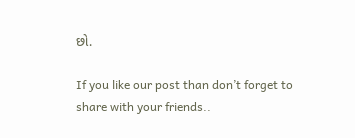છો.

If you like our post than don’t forget to share with your friends..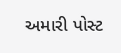અમારી પોસ્ટ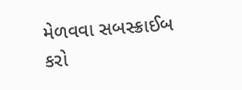મેળવવા સબસ્ક્રાઈબ કરો